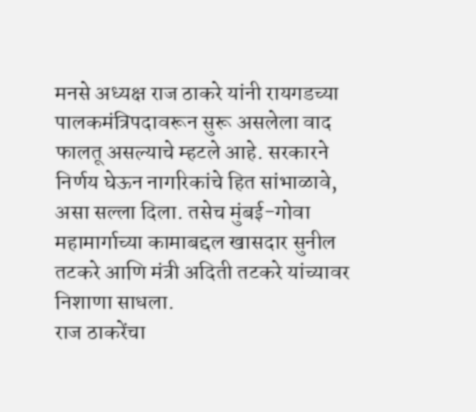मनसे अध्यक्ष राज ठाकरे यांनी रायगडच्या पालकमंत्रिपदावरून सुरू असलेला वाद फालतू असल्याचे म्हटले आहे. सरकारने निर्णय घेऊन नागरिकांचे हित सांभाळावे, असा सल्ला दिला. तसेच मुंबई-गोवा महामार्गाच्या कामाबद्दल खासदार सुनील तटकरे आणि मंत्री अदिती तटकरे यांच्यावर निशाणा साधला.
राज ठाकरेंचा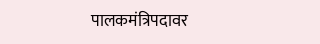पालकमंत्रिपदावर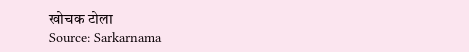खोचक टोला
Source: Sarkarnama